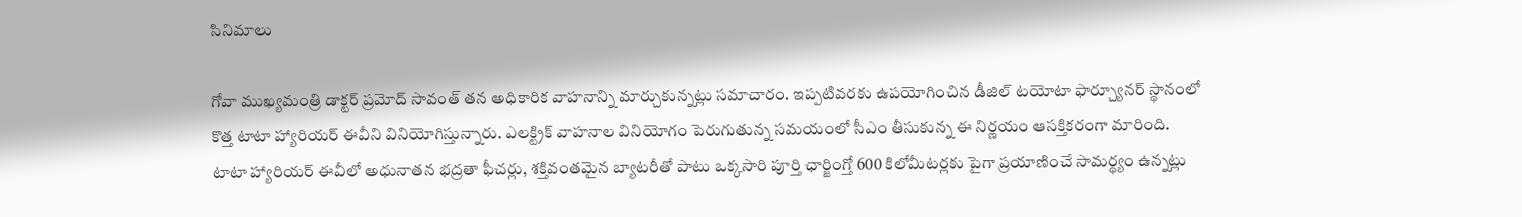సినిమాలు

గోవా ముఖ్యమంత్రి డాక్టర్ ప్రమోద్ సావంత్ తన అధికారిక వాహనాన్ని మార్చుకున్నట్లు సమాచారం. ఇప్పటివరకు ఉపయోగించిన డీజిల్ టయోటా ఫార్చ్యూనర్ స్థానంలో కొత్త టాటా హ్యారియర్ ఈవీని వినియోగిస్తున్నారు. ఎలక్ట్రిక్ వాహనాల వినియోగం పెరుగుతున్న సమయంలో సీఎం తీసుకున్న ఈ నిర్ణయం ఆసక్తికరంగా మారింది.
టాటా హ్యారియర్ ఈవీలో అధునాతన భద్రతా ఫీచర్లు, శక్తివంతమైన బ్యాటరీతో పాటు ఒక్కసారి పూర్తి ఛార్జింగ్తో 600 కిలోమీటర్లకు పైగా ప్రయాణించే సామర్థ్యం ఉన్నట్లు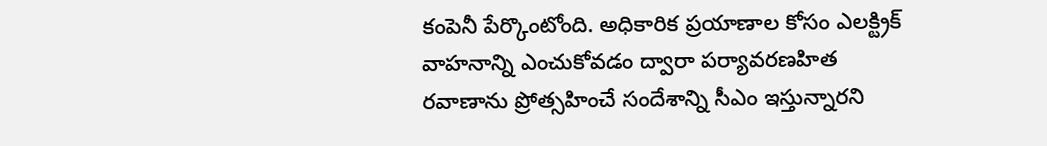కంపెనీ పేర్కొంటోంది. అధికారిక ప్రయాణాల కోసం ఎలక్ట్రిక్ వాహనాన్ని ఎంచుకోవడం ద్వారా పర్యావరణహిత రవాణాను ప్రోత్సహించే సందేశాన్ని సీఎం ఇస్తున్నారని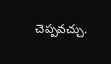చెప్పవచ్చు.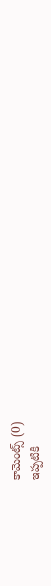కామెంట్స్ (0)
ఇప్పటికి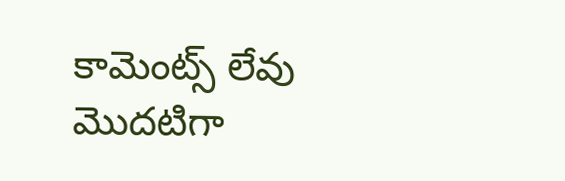కామెంట్స్ లేవు
మొదటిగా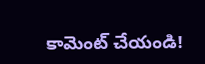కామెంట్ చేయండి!